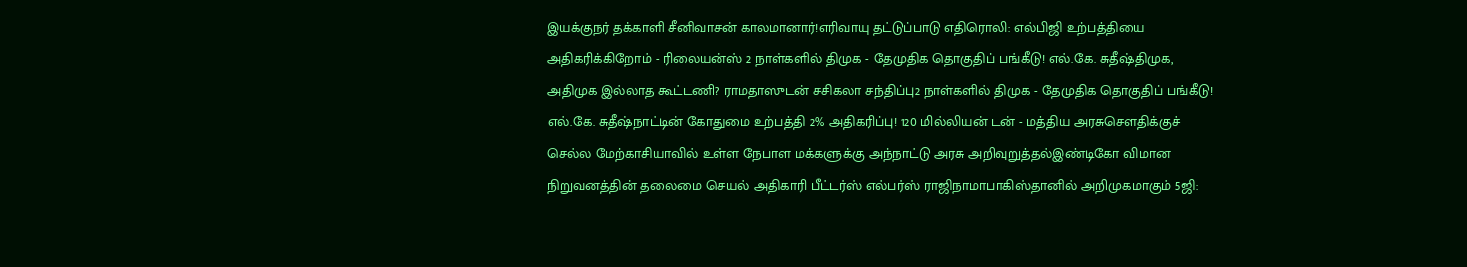இயக்குநர் தக்காளி சீனிவாசன் காலமானார்!எரிவாயு தட்டுப்பாடு எதிரொலி: எல்பிஜி உற்பத்தியை அதிகரிக்கிறோம் - ரிலையன்ஸ் 2 நாள்களில் திமுக - தேமுதிக தொகுதிப் பங்கீடு! எல்.கே. சுதீஷ்திமுக, அதிமுக இல்லாத கூட்டணி? ராமதாஸுடன் சசிகலா சந்திப்பு2 நாள்களில் திமுக - தேமுதிக தொகுதிப் பங்கீடு! எல்.கே. சுதீஷ்நாட்டின் கோதுமை உற்பத்தி 2% அதிகரிப்பு! 120 மில்லியன் டன் - மத்திய அரசுசௌதிக்குச் செல்ல மேற்காசியாவில் உள்ள நேபாள மக்களுக்கு அந்நாட்டு அரசு அறிவுறுத்தல்இண்டிகோ விமான நிறுவனத்தின் தலைமை செயல் அதிகாரி பீட்டர்ஸ் எல்பர்ஸ் ராஜிநாமாபாகிஸ்தானில் அறிமுகமாகும் 5ஜி: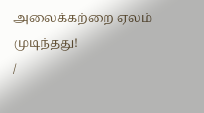அலைக்கற்றை ஏலம் முடிந்தது!
/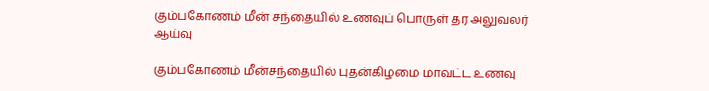கும்பகோணம் மீன் சந்தையில் உணவுப் பொருள் தர அலுவலர் ஆய்வு

கும்பகோணம் மீன்சந்தையில் புதன்கிழமை மாவட்ட உணவு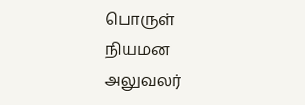பொருள் நியமன அலுவலர்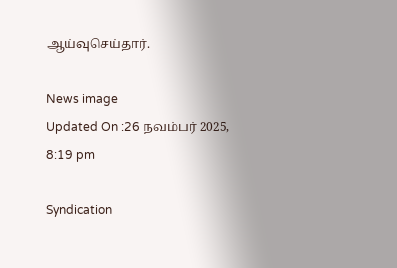ஆய்வுசெய்தார்.

News image
Updated On :26 நவம்பர் 2025, 8:19 pm

Syndication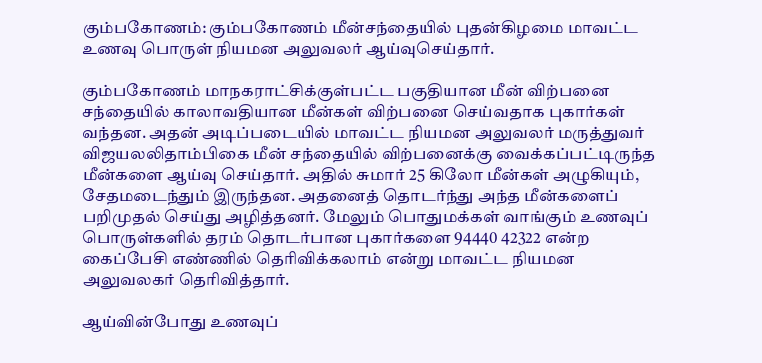கும்பகோணம்: கும்பகோணம் மீன்சந்தையில் புதன்கிழமை மாவட்ட உணவு பொருள் நியமன அலுவலர் ஆய்வுசெய்தார்.

கும்பகோணம் மாநகராட்சிக்குள்பட்ட பகுதியான மீன் விற்பனை சந்தையில் காலாவதியான மீன்கள் விற்பனை செய்வதாக புகார்கள் வந்தன. அதன் அடிப்படையில் மாவட்ட நியமன அலுவலர் மருத்துவர் விஜயலலிதாம்பிகை மீன் சந்தையில் விற்பனைக்கு வைக்கப்பட்டிருந்த மீன்களை ஆய்வு செய்தார். அதில் சுமார் 25 கிலோ மீன்கள் அழுகியும், சேதமடைந்தும் இருந்தன. அதனைத் தொடர்ந்து அந்த மீன்களைப் பறிமுதல் செய்து அழித்தனர். மேலும் பொதுமக்கள் வாங்கும் உணவுப் பொருள்களில் தரம் தொடர்பான புகார்களை 94440 42322 என்ற கைப்பேசி எண்ணில் தெரிவிக்கலாம் என்று மாவட்ட நியமன அலுவலகர் தெரிவித்தார்.

ஆய்வின்போது உணவுப்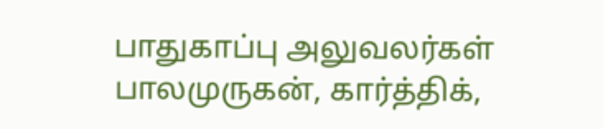பாதுகாப்பு அலுவலர்கள் பாலமுருகன், கார்த்திக்,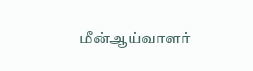மீன்ஆய்வாளர்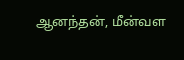ஆனந்தன், மீன்வள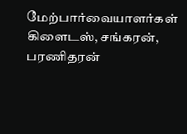மேற்பார்வையாளர்கள் கிளைடஸ், சங்கரன், பரணிதரன்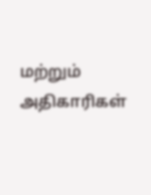மற்றும் அதிகாரிகள்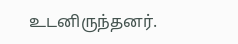உடனிருந்தனர்.